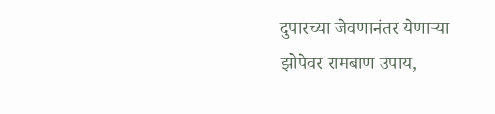दुपारच्या जेवणानंतर येणाऱ्या झोपेवर रामबाण उपाय,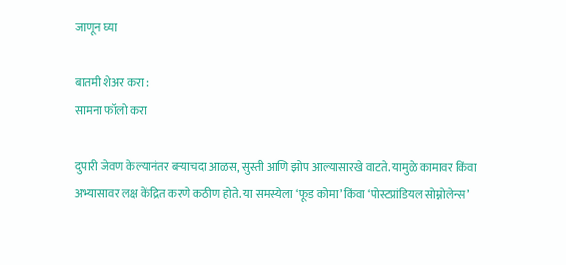जाणून घ्या

बातमी शेअर करा :
सामना फॉलो करा

दुपारी जेवण केल्यानंतर बऱ्याचदा आळस, सुस्ती आणि झोप आल्यासारखे वाटते. यामुळे कामावर किंवा अभ्यासावर लक्ष केंद्रित करणे कठीण होते. या समस्येला ‘फूड कोमा’ किंवा ‘पोस्टप्रांडियल सोम्नोलेन्स’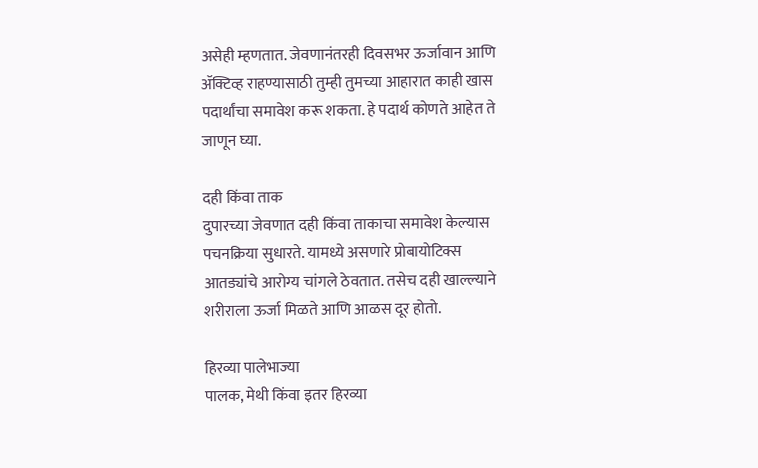असेही म्हणतात. जेवणानंतरही दिवसभर ऊर्जावान आणि ॲक्टिव्ह राहण्यासाठी तुम्ही तुमच्या आहारात काही खास पदार्थांचा समावेश करू शकता. हे पदार्थ कोणते आहेत ते जाणून घ्या.

दही किंवा ताक
दुपारच्या जेवणात दही किंवा ताकाचा समावेश केल्यास पचनक्रिया सुधारते. यामध्ये असणारे प्रोबायोटिक्स आतड्यांचे आरोग्य चांगले ठेवतात. तसेच दही खाल्ल्याने शरीराला ऊर्जा मिळते आणि आळस दूर होतो.

हिरव्या पालेभाज्या
पालक, मेथी किंवा इतर हिरव्या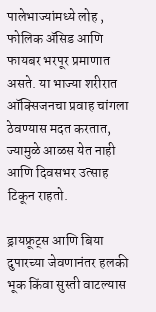पालेभाज्यांमध्ये लोह , फोलिक ॲसिड आणि फायबर भरपूर प्रमाणात असते. या भाज्या शरीरात ऑक्सिजनचा प्रवाह चांगला ठेवण्यास मदत करतात, ज्यामुळे आळस येत नाही आणि दिवसभर उत्साह टिकून राहतो.

ड्रायफ्रूट्स आणि बिया
दुपारच्या जेवणानंतर हलकी भूक किंवा सुस्ती वाटल्यास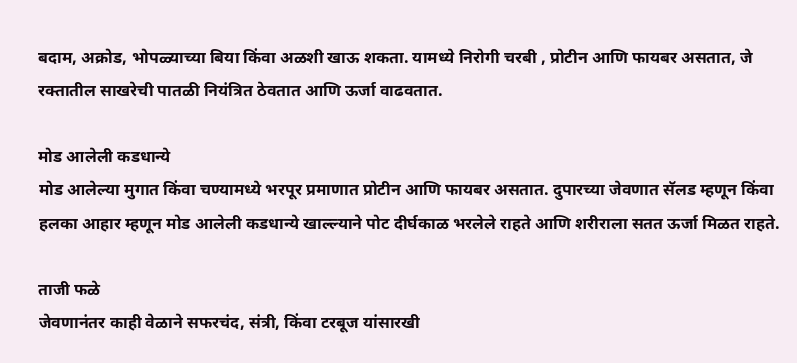बदाम, अक्रोड, भोपळ्याच्या बिया किंवा अळशी खाऊ शकता. यामध्ये निरोगी चरबी , प्रोटीन आणि फायबर असतात, जे रक्तातील साखरेची पातळी नियंत्रित ठेवतात आणि ऊर्जा वाढवतात.

मोड आलेली कडधान्ये
मोड आलेल्या मुगात किंवा चण्यामध्ये भरपूर प्रमाणात प्रोटीन आणि फायबर असतात. दुपारच्या जेवणात सॅलड म्हणून किंवा हलका आहार म्हणून मोड आलेली कडधान्ये खाल्ल्याने पोट दीर्घकाळ भरलेले राहते आणि शरीराला सतत ऊर्जा मिळत राहते.

ताजी फळे
जेवणानंतर काही वेळाने सफरचंद, संत्री, किंवा टरबूज यांसारखी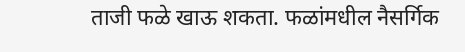ताजी फळे खाऊ शकता. फळांमधील नैसर्गिक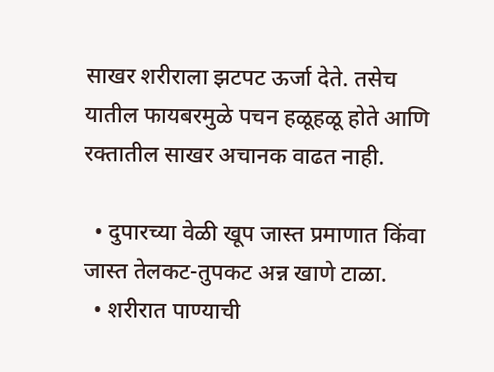साखर शरीराला झटपट ऊर्जा देते. तसेच यातील फायबरमुळे पचन हळूहळू होते आणि रक्तातील साखर अचानक वाढत नाही.

  • दुपारच्या वेळी खूप जास्त प्रमाणात किंवा जास्त तेलकट-तुपकट अन्न खाणे टाळा.
  • शरीरात पाण्याची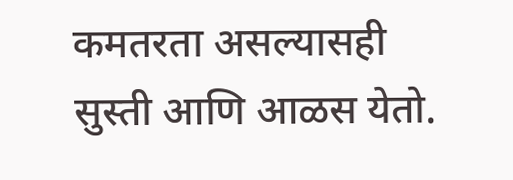कमतरता असल्यासही सुस्ती आणि आळस येतो.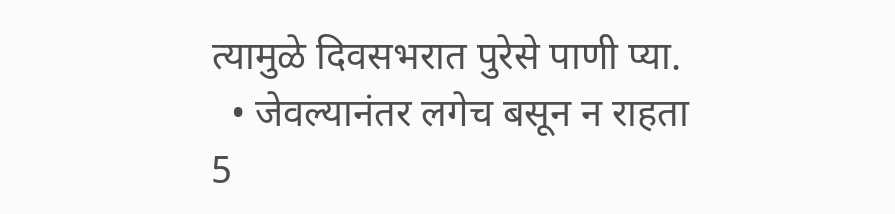त्यामुळे दिवसभरात पुरेसे पाणी प्या.
  • जेवल्यानंतर लगेच बसून न राहता 5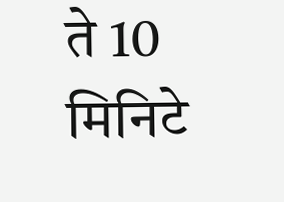ते 10 मिनिटे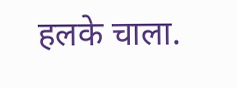हलके चाला.